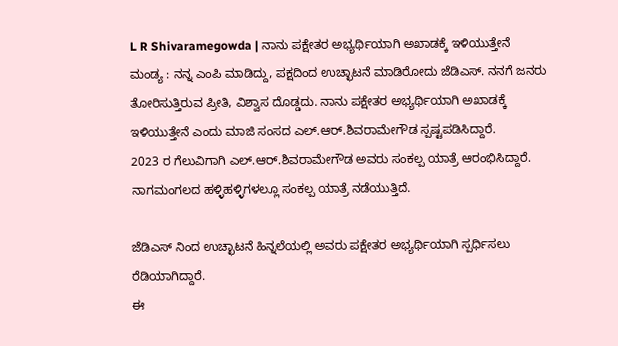L R Shivaramegowda | ನಾನು ಪಕ್ಷೇತರ ಅಭ್ಯರ್ಥಿಯಾಗಿ ಅಖಾಡಕ್ಕೆ ಇಳಿಯುತ್ತೇನೆ
ಮಂಡ್ಯ : ನನ್ನ ಎಂಪಿ ಮಾಡಿದ್ದು, ಪಕ್ಷದಿಂದ ಉಚ್ಛಾಟನೆ ಮಾಡಿರೋದು ಜೆಡಿಎಸ್. ನನಗೆ ಜನರು ತೋರಿಸುತ್ತಿರುವ ಪ್ರೀತಿ, ವಿಶ್ವಾಸ ದೊಡ್ಡದು. ನಾನು ಪಕ್ಷೇತರ ಅಭ್ಯರ್ಥಿಯಾಗಿ ಅಖಾಡಕ್ಕೆ ಇಳಿಯುತ್ತೇನೆ ಎಂದು ಮಾಜಿ ಸಂಸದ ಎಲ್.ಆರ್.ಶಿವರಾಮೇಗೌಡ ಸ್ಪಷ್ಟಪಡಿಸಿದ್ದಾರೆ.
2023 ರ ಗೆಲುವಿಗಾಗಿ ಎಲ್.ಆರ್.ಶಿವರಾಮೇಗೌಡ ಅವರು ಸಂಕಲ್ಪ ಯಾತ್ರೆ ಆರಂಭಿಸಿದ್ದಾರೆ. ನಾಗಮಂಗಲದ ಹಳ್ಳಿಹಳ್ಳಿಗಳಲ್ಲೂ ಸಂಕಲ್ಪ ಯಾತ್ರೆ ನಡೆಯುತ್ತಿದೆ.

ಜೆಡಿಎಸ್ ನಿಂದ ಉಚ್ಛಾಟನೆ ಹಿನ್ನಲೆಯಲ್ಲಿ ಅವರು ಪಕ್ಷೇತರ ಅಭ್ಯರ್ಥಿಯಾಗಿ ಸ್ಪರ್ಧಿಸಲು ರೆಡಿಯಾಗಿದ್ದಾರೆ.
ಈ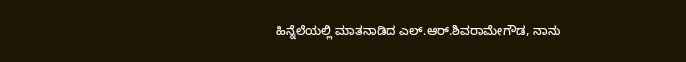ಹಿನ್ನೆಲೆಯಲ್ಲಿ ಮಾತನಾಡಿದ ಎಲ್.ಆರ್.ಶಿವರಾಮೇಗೌಡ, ನಾನು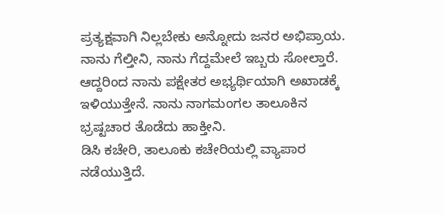ಪ್ರತ್ಯಕ್ಷವಾಗಿ ನಿಲ್ಲಬೇಕು ಅನ್ನೋದು ಜನರ ಅಭಿಪ್ರಾಯ. ನಾನು ಗೆಲ್ತೀನಿ, ನಾನು ಗೆದ್ದಮೇಲೆ ಇಬ್ಬರು ಸೋಲ್ತಾರೆ.
ಆದ್ದರಿಂದ ನಾನು ಪಕ್ಷೇತರ ಅಭ್ಯರ್ಥಿಯಾಗಿ ಅಖಾಡಕ್ಕೆ ಇಳಿಯುತ್ತೇನೆ. ನಾನು ನಾಗಮಂಗಲ ತಾಲೂಕಿನ ಭ್ರಷ್ಟಚಾರ ತೊಡೆದು ಹಾಕ್ತೀನಿ.
ಡಿಸಿ ಕಚೇರಿ, ತಾಲೂಕು ಕಚೇರಿಯಲ್ಲಿ ವ್ಯಾಪಾರ ನಡೆಯುತ್ತಿದೆ.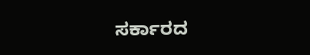ಸರ್ಕಾರದ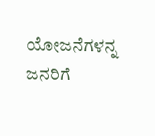ಯೋಜನೆಗಳನ್ನ ಜನರಿಗೆ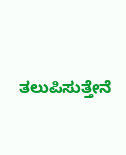ತಲುಪಿಸುತ್ತೇನೆ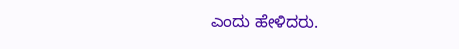ಎಂದು ಹೇಳಿದರು.